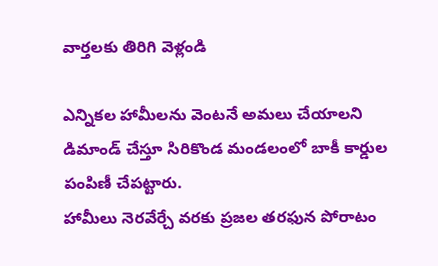వార్తలకు తిరిగి వెళ్లండి

ఎన్నికల హామీలను వెంటనే అమలు చేయాలని డిమాండ్ చేస్తూ సిరికొండ మండలంలో బాకీ కార్డుల పంపిణీ చేపట్టారు.
హామీలు నెరవేర్చే వరకు ప్రజల తరఫున పోరాటం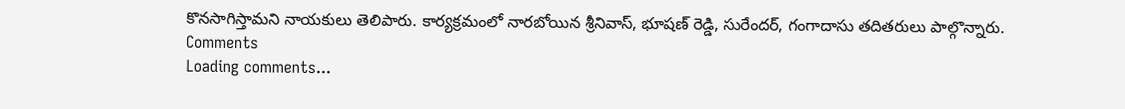కొనసాగిస్తామని నాయకులు తెలిపారు. కార్యక్రమంలో నారబోయిన శ్రీనివాస్, భూషణ్ రెడ్డి, సురేందర్, గంగాదాసు తదితరులు పాల్గొన్నారు.
Comments
Loading comments...